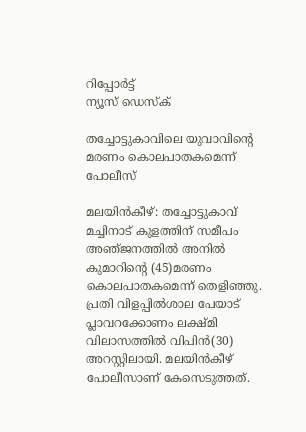റിപ്പോര്‍ട്ട്
ന്യൂസ് ഡെസ്ക്

തച്ചോട്ടുകാവിലെ യുവാവിന്റെ മരണം കൊലപാതകമെന്ന്‌ പോലീസ്‌

മലയിന്‍കീഴ്‌: തച്ചോട്ടുകാവ്‌ മച്ചിനാട്‌ കുളത്തിന്‌ സമീപം അഞ്‌ജനത്തില്‍ അനില്‍ കുമാറിന്റെ (45)മരണം കൊലപാതകമെന്ന്‌ തെളിഞ്ഞു. പ്രതി വിളപ്പില്‍ശാല പേയാട്‌ പ്ലാവറക്കോണം ലക്ഷ്‌മി വിലാസത്തില്‍ വിപിന്‍(30) അറസ്റ്റിലായി. മലയിന്‍കീഴ്‌ പോലീസാണ്‌ കേസെടുത്തത്‌.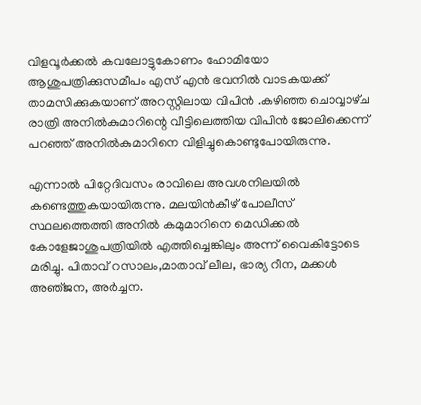വിളവൂര്‍ക്കല്‍ കവലോട്ടുകോണം ഹോമിയോ ആശുപത്രിക്കുസമീപം എസ്‌ എന്‍ ഭവനില്‍ വാടകയക്ക്‌ താമസിക്കുകയാണ്‌ അറസ്റ്റിലായ വിപിന്‍ .കഴിഞ്ഞ ചൊവ്വാഴ്‌ച രാത്രി അനില്‍കുമാറിന്റെ വീട്ടിലെത്തിയ വിപിന്‍ ജോലിക്കെന്ന്‌ പറഞ്ഞ്‌ അനില്‍കുമാറിനെ വിളിച്ചുകൊണ്ടുപോയിരുന്നു.

എന്നാല്‍ പിറ്റേദിവസം രാവിലെ അവശനിലയില്‍ കണ്ടെത്തുകയായിരുന്നു. മലയിന്‍കീഴ്‌ പോലീസ്‌ സ്ഥലത്തെത്തി അനില്‍ കമുമാറിനെ മെഡിക്കല്‍ കോളേജാശുപത്രിയില്‍ എത്തിച്ചെങ്കിലും അന്ന്‌ വൈകിട്ടോടെ മരിച്ചു. പിതാവ്‌ റസാലം,മാതാവ്‌ ലീല, ഭാര്യ റീന, മക്കള്‍ അഞ്‌ജന, അര്‍ച്ചന.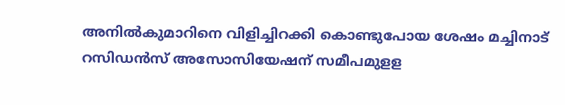അനില്‍കുമാറിനെ വിളിച്ചിറക്കി കൊണ്ടുപോയ ശേഷം മച്ചിനാട്‌ റസിഡന്‍സ്‌ അസോസിയേഷന്‌ സമീപമുളള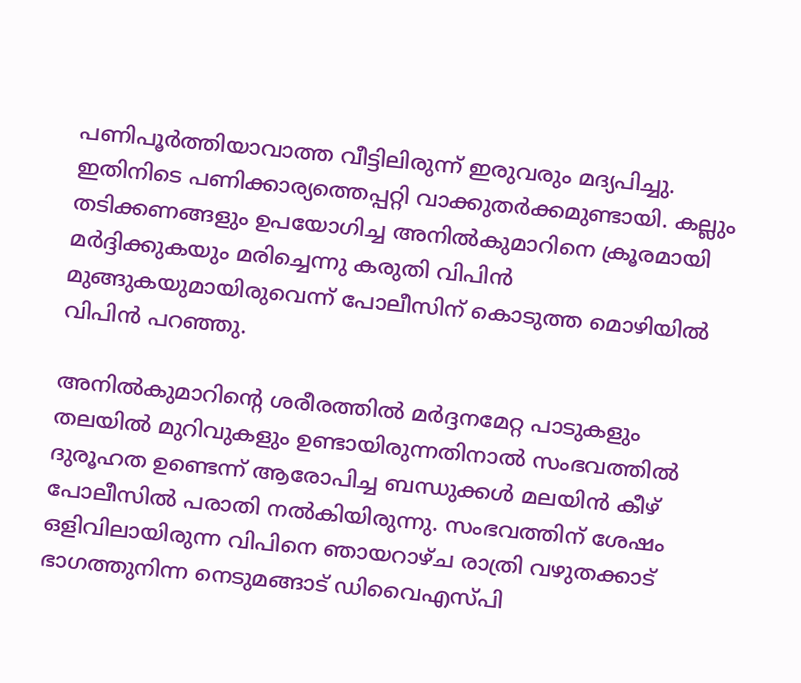പണിപൂര്‍ത്തിയാവാത്ത വീട്ടിലിരുന്ന്‌ ഇരുവരും മദ്യപിച്ചു. ഇതിനിടെ പണിക്കാര്യത്തെപ്പറ്റി വാക്കുതര്‍ക്കമുണ്ടായി. കല്ലും തടിക്കണങ്ങളും ഉപയോഗിച്ച അനില്‍കുമാറിനെ ക്രൂരമായി മര്‍ദ്ദിക്കുകയും മരിച്ചെന്നു കരുതി വിപിന്‍ മുങ്ങുകയുമായിരുവെന്ന് പോലീസിന്‌ കൊടുത്ത മൊഴിയില്‍ വിപിന്‍ പറഞ്ഞു.

അനില്‍കുമാറിന്റെ ശരീരത്തില്‍ മര്‍ദ്ദനമേറ്റ പാടുകളും തലയില്‍ മുറിവുകളും ഉണ്ടായിരുന്നതിനാല്‍ സംഭവത്തില്‍ ദുരൂഹത ഉണ്ടെന്ന്‌ ആരോപിച്ച ബന്ധുക്കള്‍ മലയിന്‍ കീഴ്‌ പോലീസില്‍ പരാതി നല്‍കിയിരുന്നു. സംഭവത്തിന്‌ ശേഷം ഒളിവിലായിരുന്ന വിപിനെ ഞായറാഴ്‌ച രാത്രി വഴുതക്കാട്‌ ഭാഗത്തുനിന്ന നെടുമങ്ങാട്‌ ഡിവൈഎസ്‌പി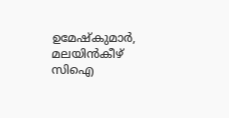ഉമേഷ്‌കുമാര്‍, മലയിന്‍കീഴ്‌ സിഐ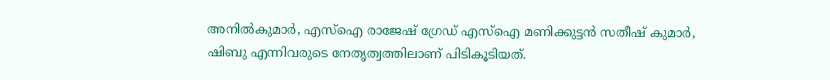അനില്‍കുമാര്‍, എസ്‌ഐ രാജേഷ്‌ ഗ്രേഡ്‌ എസ്‌ഐ മണിക്കുട്ടന്‍ സതീഷ്‌ കുമാർ, ഷിബു എന്നിവരുടെ നേതൃത്വത്തിലാണ്‌ പിടികൂടിയത്‌.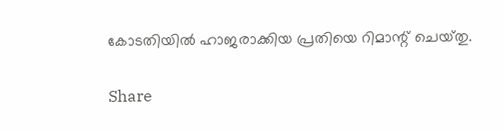കോടതിയില്‍ ഹാജരാക്കിയ പ്രതിയെ റിമാന്റ്‌ ചെയ്‌തു.

Share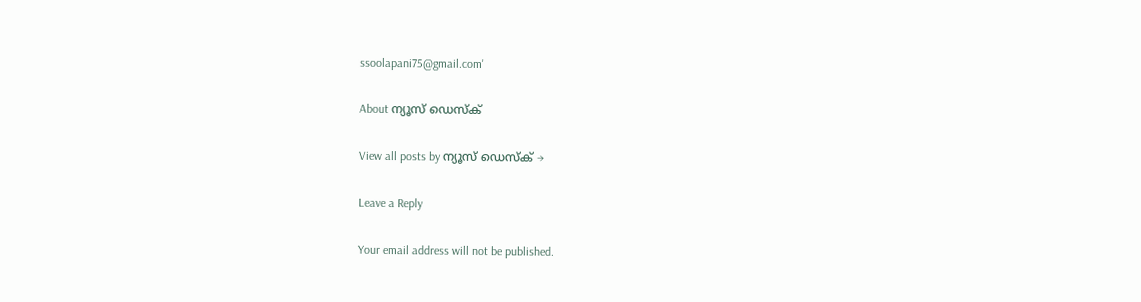ssoolapani75@gmail.com'

About ന്യൂസ് ഡെസ്ക്

View all posts by ന്യൂസ് ഡെസ്ക് →

Leave a Reply

Your email address will not be published.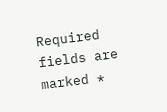Required fields are marked *